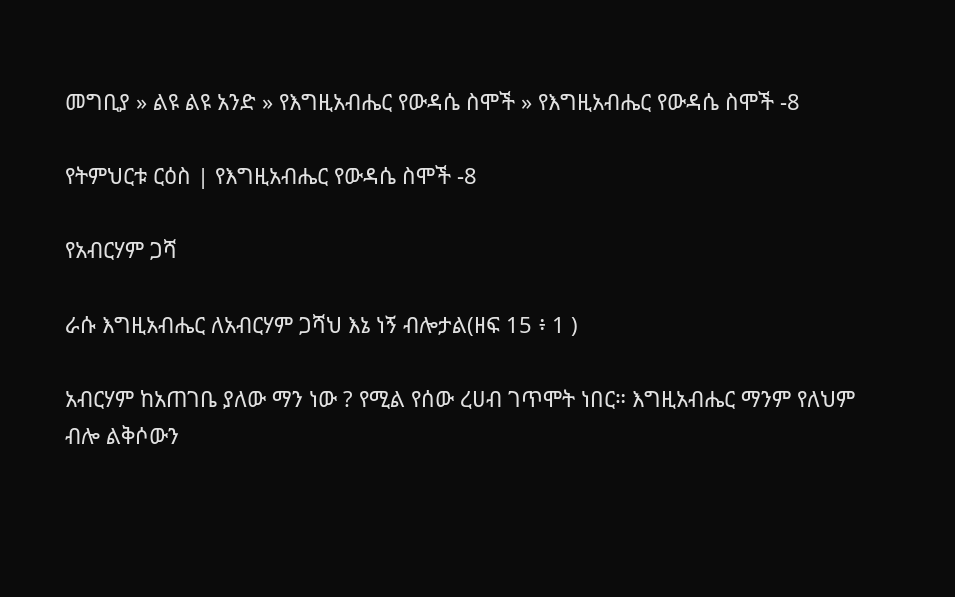መግቢያ » ልዩ ልዩ አንድ » የእግዚአብሔር የውዳሴ ስሞች » የእግዚአብሔር የውዳሴ ስሞች -8

የትምህርቱ ርዕስ | የእግዚአብሔር የውዳሴ ስሞች -8

የአብርሃም ጋሻ

ራሱ እግዚአብሔር ለአብርሃም ጋሻህ እኔ ነኝ ብሎታል(ዘፍ 15 ፥ 1 )

አብርሃም ከአጠገቤ ያለው ማን ነው ? የሚል የሰው ረሀብ ገጥሞት ነበር። እግዚአብሔር ማንም የለህም ብሎ ልቅሶውን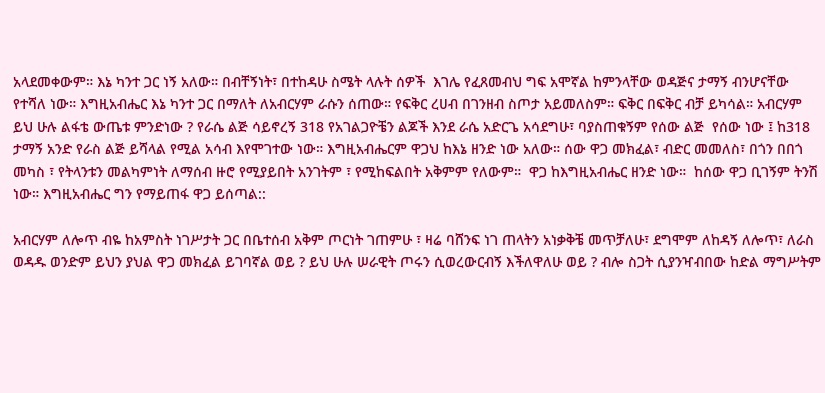አላደመቀውም። እኔ ካንተ ጋር ነኝ አለው። በብቸኝነት፣ በተከዳሁ ስሜት ላሉት ሰዎች  እገሌ የፈጸመብህ ግፍ አሞኛል ከምንላቸው ወዳጅና ታማኝ ብንሆናቸው የተሻለ ነው። እግዚአብሔር እኔ ካንተ ጋር በማለት ለአብርሃም ራሱን ሰጠው። የፍቅር ረሀብ በገንዘብ ስጦታ አይመለስም። ፍቅር በፍቅር ብቻ ይካሳል። አብርሃም ይህ ሁሉ ልፋቴ ውጤቱ ምንድነው ? የራሴ ልጅ ሳይኖረኝ 318 የአገልጋዮቼን ልጆች እንደ ራሴ አድርጌ አሳደግሁ፣ ባያስጠቁኝም የሰው ልጅ  የሰው ነው ፤ ከ318 ታማኝ አንድ የራስ ልጅ ይሻላል የሚል አሳብ እየሞገተው ነው። እግዚአብሔርም ዋጋህ ከእኔ ዘንድ ነው አለው። ሰው ዋጋ መክፈል፣ ብድር መመለስ፣ በጎን በበጎ መካስ ፣ የትላንቱን መልካምነት ለማሰብ ዙሮ የሚያይበት አንገትም ፣ የሚከፍልበት አቅምም የለውም።  ዋጋ ከእግዚአብሔር ዘንድ ነው።  ከሰው ዋጋ ቢገኝም ትንሽ ነው። እግዚአብሔር ግን የማይጠፋ ዋጋ ይሰጣል::

አብርሃም ለሎጥ ብዬ ከአምስት ነገሥታት ጋር በቤተሰብ አቅም ጦርነት ገጠምሁ ፣ ዛሬ ባሸንፍ ነገ ጠላትን አነቃቅቼ መጥቻለሁ፣ ደግሞም ለከዳኝ ለሎጥ፣ ለራስ ወዳዱ ወንድም ይህን ያህል ዋጋ መክፈል ይገባኛል ወይ ? ይህ ሁሉ ሠራዊት ጦሩን ሲወረውርብኝ እችለዋለሁ ወይ ? ብሎ ስጋት ሲያንዣብበው ከድል ማግሥትም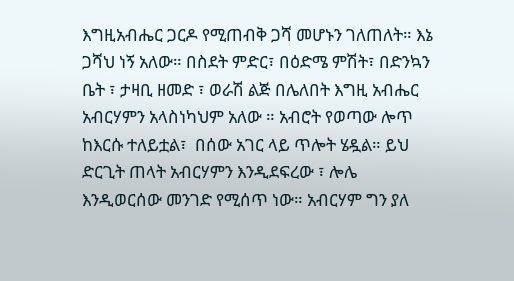እግዚአብሔር ጋርዶ የሚጠብቅ ጋሻ መሆኑን ገለጠለት። እኔ ጋሻህ ነኝ አለው። በስደት ምድር፣ በዕድሜ ምሽት፣ በድንኳን ቤት ፣ ታዛቢ ዘመድ ፣ ወራሽ ልጅ በሌለበት እግዚ አብሔር አብርሃምን አላስነካህም አለው ። አብሮት የወጣው ሎጥ ከእርሱ ተለይቷል፣  በሰው አገር ላይ ጥሎት ሄዷል። ይህ ድርጊት ጠላት አብርሃምን እንዲደፍረው ፣ ሎሌ እንዲወርሰው መንገድ የሚሰጥ ነው። አብርሃም ግን ያለ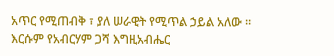አጥር የሚጠብቅ ፣ ያለ ሠራዊት የሚጥል ኃይል አለው ። እርሱም የአብርሃም ጋሻ እግዚአብሔር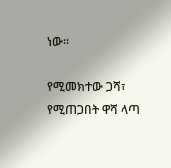ነው።

የሚመክተው ጋሻ፣ የሚጠጋበት ዋሻ ላጣ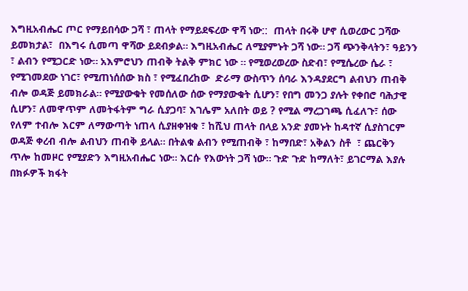እግዚአብሔር ጦር የማይበሳው ጋሻ ፣ ጠላት የማይደፍረው ዋሻ ነው::  ጠላት በሩቅ ሆኖ ሲወረውር ጋሻው ይመክታል፣  በእግሩ ሲመጣ ዋሻው ይደብቃል። እግዚአብሔር ለሚያምኑት ጋሻ ነው። ጋሻ ጭንቅላትን፣ ዓይንን ፣ ልብን የሚጋርድ ነው። አእምሮህን ጠብቅ ትልቅ ምክር ነው ። የሚወረወረው ስድብ፣ የሚሴረው ሴራ ፣ የሚገመደው ነገር፣ የሚጠነሰሰው ክስ ፣ የሚፈበረከው  ድራማ ውስጥን ሰባራ እንዳያደርግ ልብህን ጠብቅ ብሎ ወዳጅ ይመክራል። የሚያውቁት የመሰለው ሰው የማያውቁት ሲሆን፣ የበግ መንጋ ያሉት የቀበሮ ባሕታዊ ሲሆን፣ ለመዋጥም ለመትፋትም ግራ ሲያጋባ፣ እገሌም አለበት ወይ ? የሚል ማረጋገጫ ሲፈለጉ፣ ሰው የለም ተብሎ እርም ለማውጣት ነጠላ ሲያዘቀዝቁ ፣ ከሺህ ጠላት በላይ አንድ ያመኑት ከዳተኛ ሲያስገርም ወዳጅ ቀረብ ብሎ ልብህን ጠብቅ ይላል። በትልቁ ልብን የሚጠብቅ ፣ ከማበድ፣ አቅልን ስቶ  ፣ ጨርቅን ጥሎ ከመዞር የሚያድን እግዚአብሔር ነው። እርሱ የእውነት ጋሻ ነው። ጉድ ጉድ ከማለት፣ ይገርማል እያሉ በክፉዎች ክፋት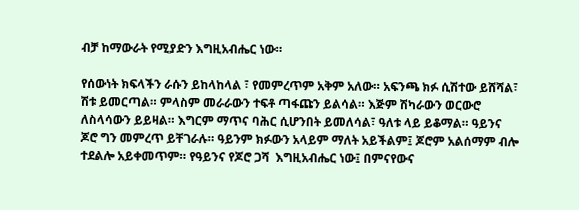ብቻ ከማውራት የሚያድን እግዚአብሔር ነው።

የሰውነት ክፍላችን ራሱን ይከላከላል ፣ የመምረጥም አቅም አለው። አፍንጫ ክፉ ሲሽተው ይሸሻል፣ ሽቱ ይመርጣል። ምላስም መራራውን ተፍቶ ጣፋጩን ይልሳል። እጅም ሽካራውን ወርውሮ ለስላሳውን ይይዛል። እግርም ማጥና ባሕር ሲሆንበት ይመለሳል፣ ዓለቱ ላይ ይቆማል። ዓይንና ጆሮ ግን መምረጥ ይቸገራሉ። ዓይንም ክፉውን አላይም ማለት አይችልም፤ ጆሮም አልሰማም ብሎ ተደልሎ አይቀመጥም። የዓይንና የጆሮ ጋሻ  እግዚአብሔር ነው፤ በምናየውና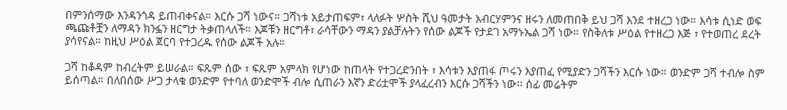በምንሰማው እንዳንጎዳ ይጠብቀናል። እርሱ ጋሻ ነውና። ጋሻነቱ አይታጠፍም፣ ላለፉት ሦስት ሺህ ዓመታት አብርሃምንና ዘሩን ለመጠበቅ ይህ ጋሻ እንደ ተዘረጋ ነው። እሳቱ ሲነድ ወፍ ጫጩቶቿን ለማዳን ክንፏን ዘርግታ ትቃጠላለች። እጆቹን ዘርግቶ፣ ራሳቸውን ማዳን ያልቻሉትን የሰው ልጆች የታደገ አማኑኤል ጋሻ ነው። የስቅለቱ ሥዕል የተዘረጋ እጅ ፣ የተወጠረ ደረት ያሳየናል። ከዚህ ሥዕል ጀርባ የተጋረዱ የሰው ልጆች አሉ።

ጋሻ ከቆዳም ከብረትም ይሠራል። ፍጹም ሰው ፣ ፍጹም አምላክ የሆነው ከጠላት የተጋረድንበት ፣ እሳቱን እያጠፋ ጦሩን እያጠፈ የሚያድን ጋሻችን እርሱ ነው። ወንድም ጋሻ ተብሎ ስም ይሰጣል። በለበሰው ሥጋ ታላቁ ወንድም የተባለ ወንድሞች ብሎ ሲጠራን እኛን ድሪቷሞች ያላፈረብን እርሱ ጋሻችን ነው፡፡ ሰፊ መሬትም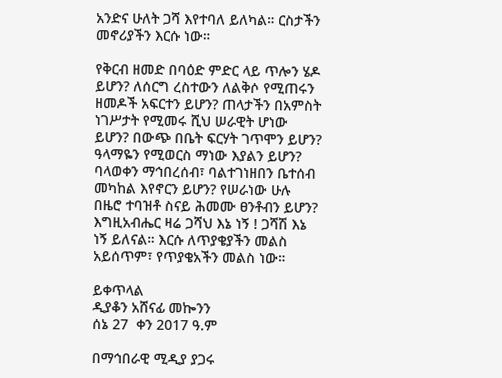አንድና ሁለት ጋሻ እየተባለ ይለካል። ርስታችን መኖሪያችን እርሱ ነው።

የቅርብ ዘመድ በባዕድ ምድር ላይ ጥሎን ሄዶ ይሆን? ለሰርግ ረስተውን ለልቅሶ የሚጠሩን ዘመዶች አፍርተን ይሆን? ጠላታችን በአምስት ነገሥታት የሚመሩ ሺህ ሠራዊት ሆነው ይሆን? በውጭ በቤት ፍርሃት ገጥሞን ይሆን? ዓላማዬን የሚወርስ ማነው እያልን ይሆን? ባላወቀን ማኅበረሰብ፣ ባልተገነዘበን ቤተሰብ መካከል እየኖርን ይሆን? የሠራነው ሁሉ በዜሮ ተባዝቶ ስናይ ሕመሙ ፀንቶብን ይሆን? እግዚአብሔር ዛሬ ጋሻህ እኔ ነኝ ! ጋሻሽ እኔ ነኝ ይለናል። እርሱ ለጥያቄያችን መልስ አይሰጥም፣ የጥያቄአችን መልስ ነው።

ይቀጥላል
ዲያቆን አሸናፊ መኰንን
ሰኔ 27  ቀን 2017 ዓ.ም

በማኅበራዊ ሚዲያ ያጋሩ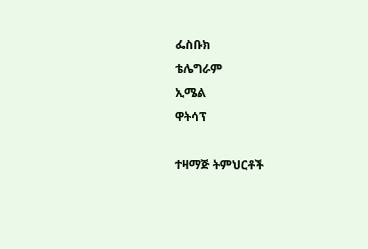ፌስቡክ
ቴሌግራም
ኢሜል
ዋትሳፕ

ተዛማጅ ትምህርቶች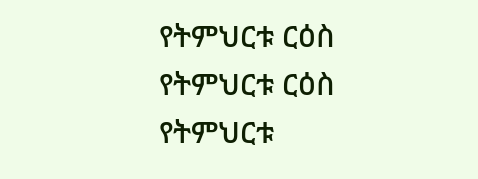የትምህርቱ ርዕስ
የትምህርቱ ርዕስ
የትምህርቱ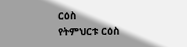ርዕስ
የትምህርቱ ርዕስ